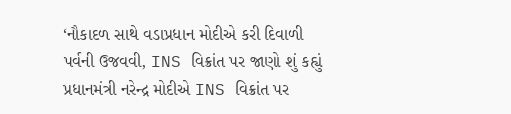‘નૌકાદળ સાથે વડાપ્રધાન મોદીએ કરી દિવાળી પર્વની ઉજવવી, INS વિક્રાંત પર જાણો શું કહ્યું
પ્રધાનમંત્રી નરેન્દ્ર મોદીએ INS વિક્રાંત પર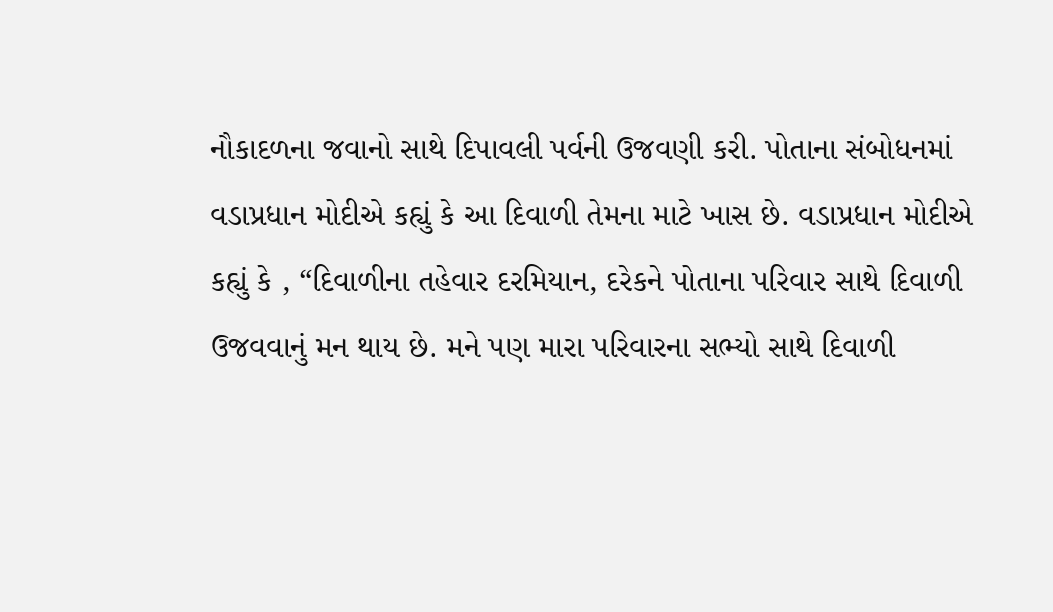નૌકાદળના જવાનો સાથે દિપાવલી પર્વની ઉજવણી કરી. પોતાના સંબોધનમાં વડાપ્રધાન મોદીએ કહ્યું કે આ દિવાળી તેમના માટે ખાસ છે. વડાપ્રધાન મોદીએ કહ્યું કે , “દિવાળીના તહેવાર દરમિયાન, દરેકને પોતાના પરિવાર સાથે દિવાળી ઉજવવાનું મન થાય છે. મને પણ મારા પરિવારના સભ્યો સાથે દિવાળી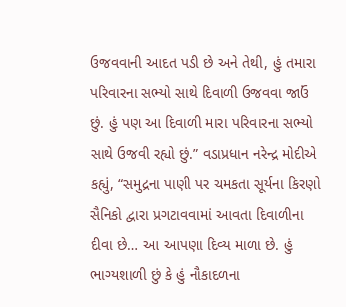ઉજવવાની આદત પડી છે અને તેથી, હું તમારા પરિવારના સભ્યો સાથે દિવાળી ઉજવવા જાઉં છું. હું પણ આ દિવાળી મારા પરિવારના સભ્યો સાથે ઉજવી રહ્યો છું.” વડાપ્રધાન નરેન્દ્ર મોદીએ કહ્યું, “સમુદ્રના પાણી પર ચમકતા સૂર્યના કિરણો સૈનિકો દ્વારા પ્રગટાવવામાં આવતા દિવાળીના દીવા છે… આ આપણા દિવ્ય માળા છે. હું ભાગ્યશાળી છું કે હું નૌકાદળના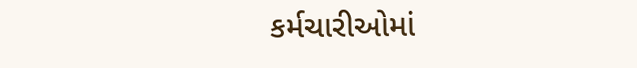કર્મચારીઓમાં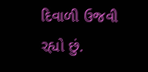દિવાળી ઉજવી રહ્યો છું.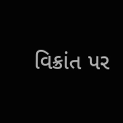વિક્રાંત પર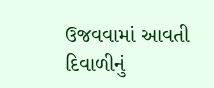ઉજવવામાં આવતી દિવાળીનું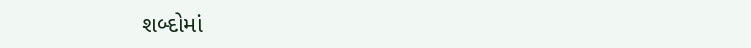શબ્દોમાં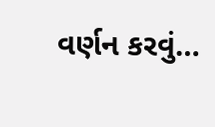વર્ણન કરવું…